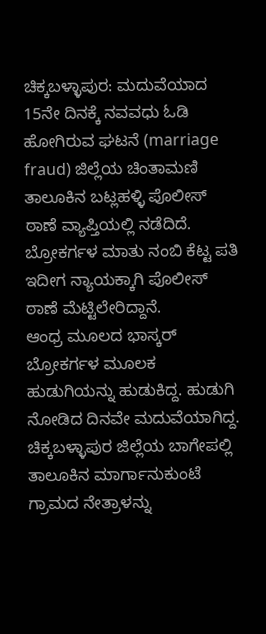ಚಿಕ್ಕಬಳ್ಳಾಪುರ: ಮದುವೆಯಾದ 15ನೇ ದಿನಕ್ಕೆ ನವವಧು ಓಡಿ ಹೋಗಿರುವ ಘಟನೆ (marriage fraud) ಜಿಲ್ಲೆಯ ಚಿಂತಾಮಣಿ ತಾಲೂಕಿನ ಬಟ್ಲಹಳ್ಳಿ ಪೊಲೀಸ್ ಠಾಣೆ ವ್ಯಾಪ್ತಿಯಲ್ಲಿ ನಡೆದಿದೆ. ಬ್ರೋಕರ್ಗಳ ಮಾತು ನಂಬಿ ಕೆಟ್ಟ ಪತಿ ಇದೀಗ ನ್ಯಾಯಕ್ಕಾಗಿ ಪೊಲೀಸ್ ಠಾಣೆ ಮೆಟ್ಟಿಲೇರಿದ್ದಾನೆ.
ಆಂಧ್ರ ಮೂಲದ ಭಾಸ್ಕರ್ ಬ್ರೋಕರ್ಗಳ ಮೂಲಕ ಹುಡುಗಿಯನ್ನು ಹುಡುಕಿದ್ದ. ಹುಡುಗಿ ನೋಡಿದ ದಿನವೇ ಮದುವೆಯಾಗಿದ್ದ. ಚಿಕ್ಕಬಳ್ಳಾಪುರ ಜಿಲ್ಲೆಯ ಬಾಗೇಪಲ್ಲಿ ತಾಲೂಕಿನ ಮಾರ್ಗಾನುಕುಂಟೆ ಗ್ರಾಮದ ನೇತ್ರಾಳನ್ನು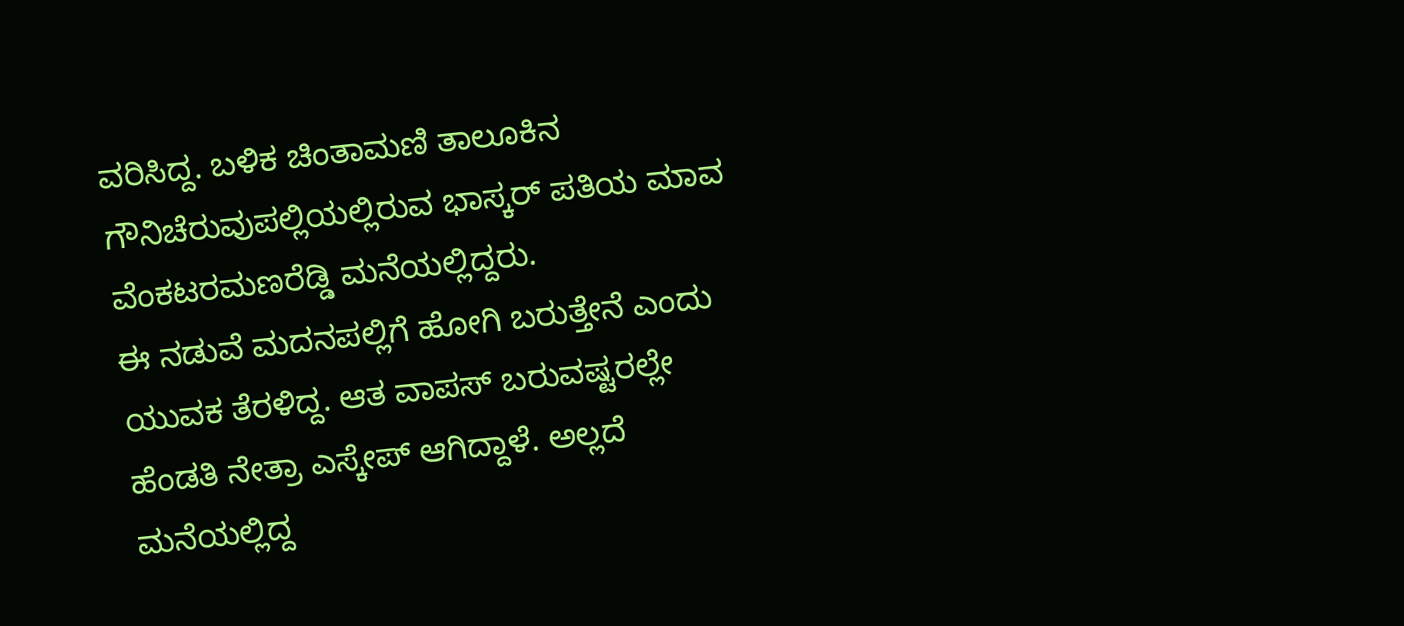ವರಿಸಿದ್ದ. ಬಳಿಕ ಚಿಂತಾಮಣಿ ತಾಲೂಕಿನ ಗೌನಿಚೆರುವುಪಲ್ಲಿಯಲ್ಲಿರುವ ಭಾಸ್ಕರ್ ಪತಿಯ ಮಾವ ವೆಂಕಟರಮಣರೆಡ್ಡಿ ಮನೆಯಲ್ಲಿದ್ದರು.
ಈ ನಡುವೆ ಮದನಪಲ್ಲಿಗೆ ಹೋಗಿ ಬರುತ್ತೇನೆ ಎಂದು ಯುವಕ ತೆರಳಿದ್ದ. ಆತ ವಾಪಸ್ ಬರುವಷ್ಟರಲ್ಲೇ ಹೆಂಡತಿ ನೇತ್ರಾ ಎಸ್ಕೇಪ್ ಆಗಿದ್ದಾಳೆ. ಅಲ್ಲದೆ ಮನೆಯಲ್ಲಿದ್ದ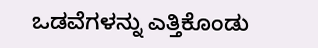ಒಡವೆಗಳನ್ನು ಎತ್ತಿಕೊಂಡು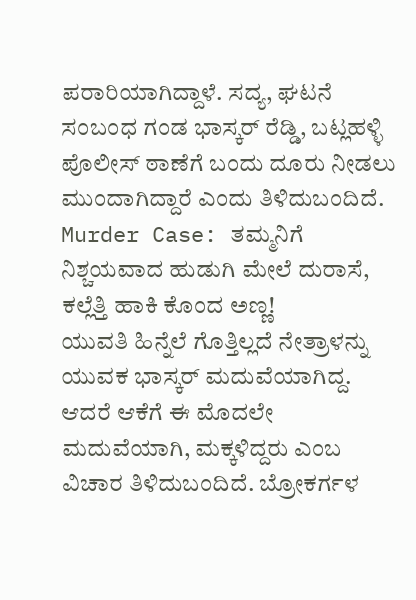ಪರಾರಿಯಾಗಿದ್ದಾಳೆ. ಸದ್ಯ, ಘಟನೆ ಸಂಬಂಧ ಗಂಡ ಭಾಸ್ಕರ್ ರೆಡ್ಡಿ, ಬಟ್ಲಹಳ್ಳಿ ಪೊಲೀಸ್ ಠಾಣೆಗೆ ಬಂದು ದೂರು ನೀಡಲು ಮುಂದಾಗಿದ್ದಾರೆ ಎಂದು ತಿಳಿದುಬಂದಿದೆ.
Murder Case: ತಮ್ಮನಿಗೆ ನಿಶ್ಚಯವಾದ ಹುಡುಗಿ ಮೇಲೆ ದುರಾಸೆ, ಕಲ್ಲೆತ್ತಿ ಹಾಕಿ ಕೊಂದ ಅಣ್ಣ!
ಯುವತಿ ಹಿನ್ನೆಲೆ ಗೊತ್ತಿಲ್ಲದೆ ನೇತ್ರಾಳನ್ನು ಯುವಕ ಭಾಸ್ಕರ್ ಮದುವೆಯಾಗಿದ್ದ. ಆದರೆ ಆಕೆಗೆ ಈ ಮೊದಲೇ ಮದುವೆಯಾಗಿ, ಮಕ್ಕಳಿದ್ದರು ಎಂಬ ವಿಚಾರ ತಿಳಿದುಬಂದಿದೆ. ಬ್ರೋಕರ್ಗಳ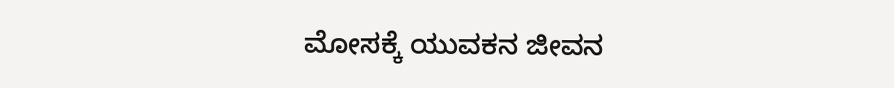ಮೋಸಕ್ಕೆ ಯುವಕನ ಜೀವನ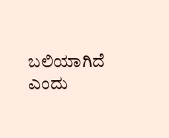ಬಲಿಯಾಗಿದೆ ಎಂದು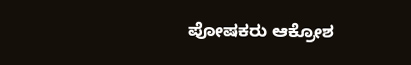ಪೋಷಕರು ಆಕ್ರೋಶ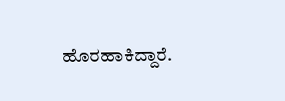ಹೊರಹಾಕಿದ್ದಾರೆ.